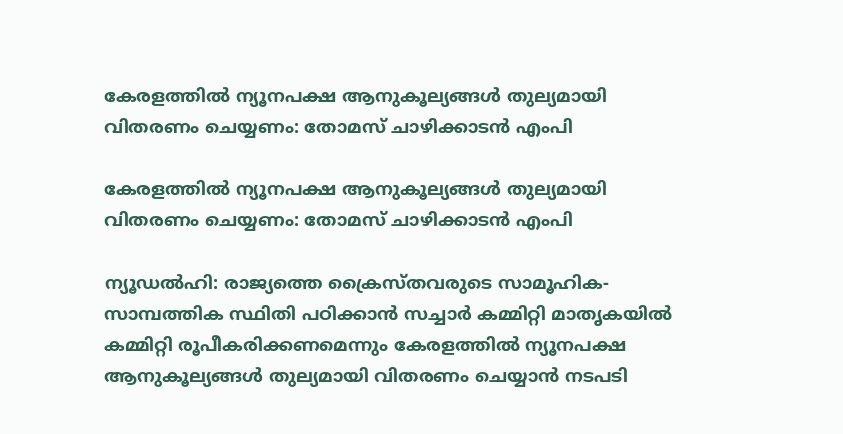കേരളത്തില്‍ ന്യൂനപക്ഷ ആനുകൂല്യങ്ങള്‍ തുല്യമായി വിതരണം ചെയ്യണം: തോമസ് ചാഴിക്കാടന്‍ എംപി

കേരളത്തില്‍ ന്യൂനപക്ഷ ആനുകൂല്യങ്ങള്‍ തുല്യമായി വിതരണം ചെയ്യണം: തോമസ് ചാഴിക്കാടന്‍ എംപി

ന്യൂഡല്‍ഹി: രാജ്യത്തെ ക്രൈസ്തവരുടെ സാമൂഹിക-സാമ്പത്തിക സ്ഥിതി പഠിക്കാന്‍ സച്ചാര്‍ കമ്മിറ്റി മാതൃകയില്‍ കമ്മിറ്റി രൂപീകരിക്കണമെന്നും കേരളത്തില്‍ ന്യൂനപക്ഷ ആനുകൂല്യങ്ങള്‍ തുല്യമായി വിതരണം ചെയ്യാന്‍ നടപടി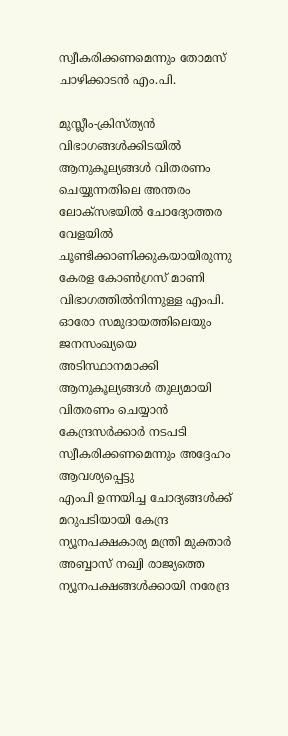സ്വീകരിക്കണമെന്നും തോമസ് ചാഴിക്കാടന്‍ എം.പി.

മുസ്ലീം-ക്രിസ്ത്യന്‍ വിഭാഗങ്ങള്‍ക്കിടയില്‍ ആനുകൂല്യങ്ങള്‍ വിതരണം ചെയ്യുന്നതിലെ അന്തരം ലോക്‌സഭയില്‍ ചോദ്യോത്തര വേളയില്‍ ചൂണ്ടിക്കാണിക്കുകയായിരുന്നു കേരള കോണ്‍ഗ്രസ് മാണി വിഭാഗത്തില്‍നിന്നുള്ള എംപി. ഓരോ സമുദായത്തിലെയും ജനസംഖ്യയെ അടിസ്ഥാനമാക്കി ആനുകൂല്യങ്ങള്‍ തുല്യമായി വിതരണം ചെയ്യാന്‍ കേന്ദ്രസര്‍ക്കാര്‍ നടപടി സ്വീകരിക്കണമെന്നും അദ്ദേഹം ആവശ്യപ്പെട്ടു
എംപി ഉന്നയിച്ച ചോദ്യങ്ങള്‍ക്ക് മറുപടിയായി കേന്ദ്ര ന്യൂനപക്ഷകാര്യ മന്ത്രി മുക്താര്‍ അബ്ബാസ് നഖ്വി രാജ്യത്തെ ന്യൂനപക്ഷങ്ങള്‍ക്കായി നരേന്ദ്ര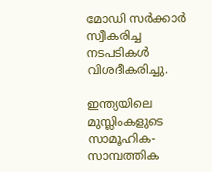മോഡി സര്‍ക്കാര്‍ സ്വീകരിച്ച നടപടികള്‍ വിശദീകരിച്ചു.

ഇന്ത്യയിലെ മുസ്ലിംകളുടെ സാമൂഹിക-സാമ്പത്തിക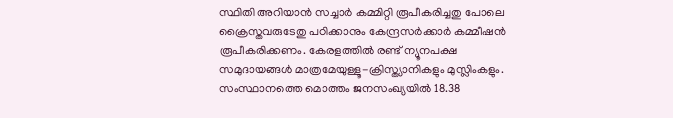സ്ഥിതി അറിയാന്‍ സച്ചാര്‍ കമ്മിറ്റി രൂപീകരിച്ചതു പോലെ ക്രൈസ്തവരുടേതു പഠിക്കാനും കേന്ദ്രസര്‍ക്കാര്‍ കമ്മീഷന്‍ രൂപീകരിക്കണം. കേരളത്തില്‍ രണ്ട് ന്യൂനപക്ഷ സമുദായങ്ങള്‍ മാത്രമേയുള്ളൂ-ക്രിസ്ത്യാനികളും മുസ്ലിംകളും. സംസ്ഥാനത്തെ മൊത്തം ജനസംഖ്യയില്‍ 18.38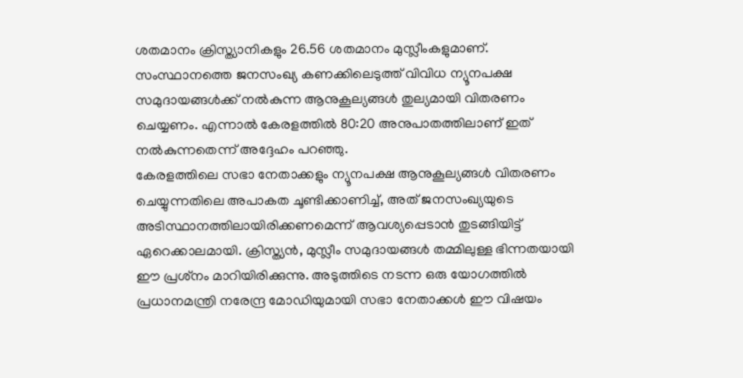ശതമാനം ക്രിസ്ത്യാനികളും 26.56 ശതമാനം മുസ്ലീംകളുമാണ്. സംസ്ഥാനത്തെ ജനസംഖ്യ കണക്കിലെടുത്ത് വിവിധ ന്യൂനപക്ഷ സമുദായങ്ങള്‍ക്ക് നല്‍കുന്ന ആനുകൂല്യങ്ങള്‍ തുല്യമായി വിതരണം ചെയ്യണം. എന്നാല്‍ കേരളത്തില്‍ 80:20 അനുപാതത്തിലാണ് ഇത് നല്‍കുന്നതെന്ന് അദ്ദേഹം പറഞ്ഞു.
കേരളത്തിലെ സഭാ നേതാക്കളും ന്യൂനപക്ഷ ആനുകൂല്യങ്ങള്‍ വിതരണം ചെയ്യുന്നതിലെ അപാകത ചൂണ്ടിക്കാണിച്ച്, അത് ജനസംഖ്യയുടെ അടിസ്ഥാനത്തിലായിരിക്കണമെന്ന് ആവശ്യപ്പെടാന്‍ തുടങ്ങിയിട്ട് ഏറെക്കാലമായി. ക്രിസ്ത്യന്‍, മുസ്ലീം സമുദായങ്ങള്‍ തമ്മിലുള്ള ഭിന്നതയായി ഈ പ്രശ്‌നം മാറിയിരിക്കുന്നു. അടുത്തിടെ നടന്ന ഒരു യോഗത്തില്‍ പ്രധാനമന്ത്രി നരേന്ദ്ര മോഡിയുമായി സഭാ നേതാക്കള്‍ ഈ വിഷയം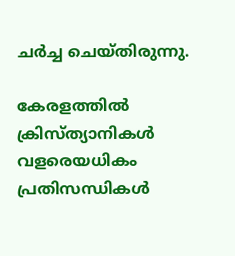ചര്‍ച്ച ചെയ്തിരുന്നു.

കേരളത്തില്‍ ക്രിസ്ത്യാനികള്‍ വളരെയധികം പ്രതിസന്ധികള്‍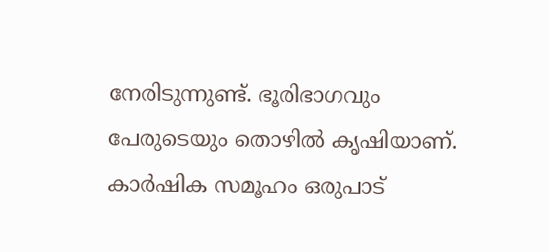നേരിടുന്നുണ്ട്. ഭൂരിഭാഗവും പേരുടെയും തൊഴില്‍ കൃഷിയാണ്. കാര്‍ഷിക സമൂഹം ഒരുപാട്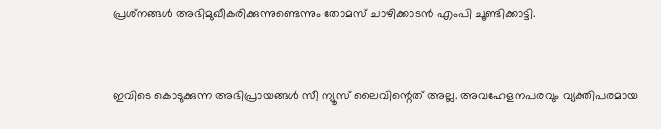പ്രശ്‌നങ്ങള്‍ അഭിമുഖീകരിക്കുന്നുണ്ടെന്നും തോമസ് ചാഴിക്കാടന്‍ എംപി ചൂണ്ടിക്കാട്ടി.


ഇവിടെ കൊടുക്കുന്ന അഭിപ്രായങ്ങള്‍ സീ ന്യൂസ് ലൈവിന്റെത് അല്ല. അവഹേളനപരവും വ്യക്തിപരമായ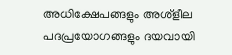അധിക്ഷേപങ്ങളും അശ്‌ളീല പദപ്രയോഗങ്ങളും ദയവായി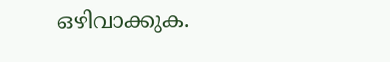ഒഴിവാക്കുക.